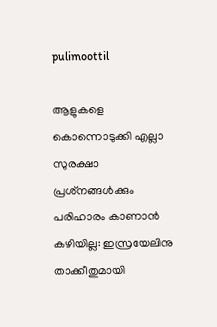pulimoottil

ആളുകളെ കൊന്നൊടുക്കി എല്ലാ സുരക്ഷാ പ്രശ്‌നങ്ങള്‍ക്കും പരിഹാരം കാണാന്‍ കഴിയില്ല: ഇസ്രയേലിനു താക്കീതുമായി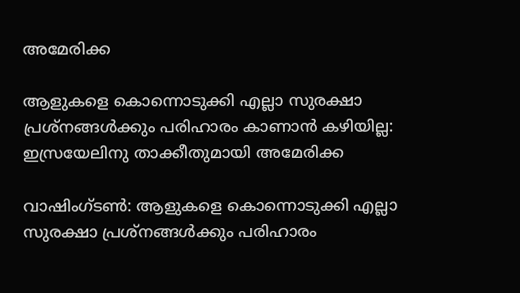അമേരിക്ക

ആളുകളെ കൊന്നൊടുക്കി എല്ലാ സുരക്ഷാ പ്രശ്‌നങ്ങള്‍ക്കും പരിഹാരം കാണാന്‍ കഴിയില്ല: ഇസ്രയേലിനു താക്കീതുമായി അമേരിക്ക

വാഷിംഗ്ടണ്‍: ആളുകളെ കൊന്നൊടുക്കി എല്ലാ സുരക്ഷാ പ്രശ്‌നങ്ങള്‍ക്കും പരിഹാരം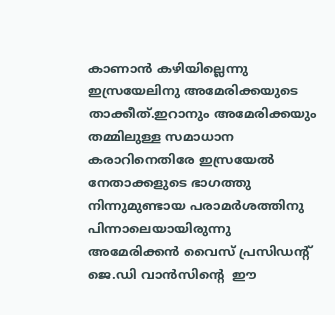കാണാന്‍ കഴിയില്ലെന്നു ഇസ്രയേലിനു അമേരിക്കയുടെ താക്കീത്.ഇറാനും അമേരിക്കയും തമ്മിലുള്ള സമാധാന കരാറിനെതിരേ ഇസ്രയേല്‍ നേതാക്കളുടെ ഭാഗത്തു നിന്നുമുണ്ടായ പരാമര്‍ശത്തിനു പിന്നാലെയായിരുന്നു അമേരിക്കന്‍ വൈസ് പ്രസിഡന്റ് ജെ.ഡി വാന്‍സിന്റെ  ഈ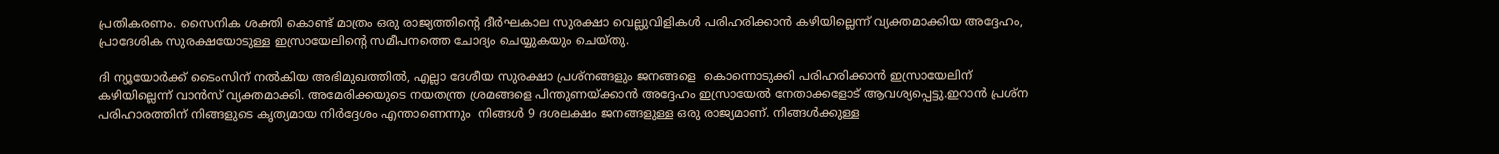പ്രതികരണം. സൈനിക ശക്തി കൊണ്ട് മാത്രം ഒരു രാജ്യത്തിന്റെ ദീര്‍ഘകാല സുരക്ഷാ വെല്ലുവിളികള്‍ പരിഹരിക്കാന്‍ കഴിയില്ലെന്ന് വ്യക്തമാക്കിയ അദ്ദേഹം, പ്രാദേശിക സുരക്ഷയോടുള്ള ഇസ്രായേലിന്റെ സമീപനത്തെ ചോദ്യം ചെയ്യുകയും ചെയ്തു.

ദി ന്യൂയോര്‍ക്ക് ടൈംസിന് നല്‍കിയ അഭിമുഖത്തില്‍, എല്ലാ ദേശീയ സുരക്ഷാ പ്രശ്‌നങ്ങളും ജനങ്ങളെ  കൊന്നൊടുക്കി പരിഹരിക്കാന്‍ ഇസ്രായേലിന് കഴിയില്ലെന്ന് വാന്‍സ് വ്യക്തമാക്കി. അമേരിക്കയുടെ നയതന്ത്ര ശ്രമങ്ങളെ പിന്തുണയ്ക്കാന്‍ അദ്ദേഹം ഇസ്രായേല്‍ നേതാക്കളോട് ആവശ്യപ്പെട്ടു.ഇറാന്‍ പ്രശ്‌ന പരിഹാരത്തിന് നിങ്ങളുടെ കൃത്യമായ നിര്‍ദ്ദേശം എന്താണെന്നും  നിങ്ങള്‍ 9 ദശലക്ഷം ജനങ്ങളുള്ള ഒരു രാജ്യമാണ്. നിങ്ങള്‍ക്കുള്ള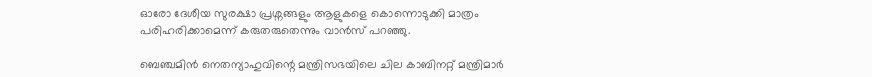ഓരോ ദേശീയ സുരക്ഷാ പ്രശ്നങ്ങളും ആളുകളെ കൊന്നൊടുക്കി മാത്രം പരിഹരിക്കാമെന്ന് കരുതരുതെന്നും വാന്‍സ് പറഞ്ഞു.

ബെഞ്ചമിന്‍ നെതന്യാഹുവിന്റെ മന്ത്രിസഭയിലെ ചില കാബിനറ്റ് മന്ത്രിമാര്‍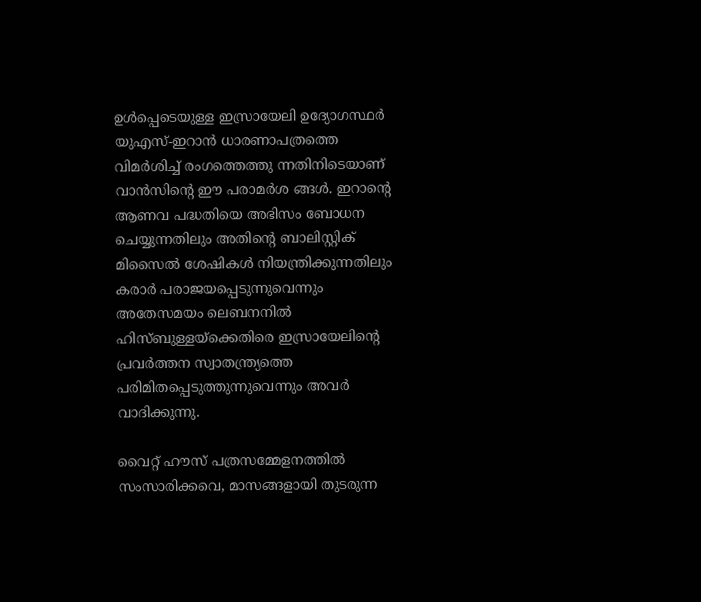ഉള്‍പ്പെടെയുള്ള ഇസ്രായേലി ഉദ്യോഗസ്ഥര്‍ യുഎസ്-ഇറാന്‍ ധാരണാപത്രത്തെ വിമര്‍ശിച്ച് രംഗത്തെത്തു ന്നതിനിടെയാണ് വാന്‍സിന്റെ ഈ പരാമര്‍ശ ങ്ങള്‍. ഇറാന്റെ ആണവ പദ്ധതിയെ അഭിസം ബോധന ചെയ്യുന്നതിലും അതിന്റെ ബാലിസ്റ്റിക് മിസൈല്‍ ശേഷികള്‍ നിയന്ത്രിക്കുന്നതിലും കരാര്‍ പരാജയപ്പെടുന്നുവെന്നും അതേസമയം ലെബനനില്‍ ഹിസ്ബുള്ളയ്ക്കെതിരെ ഇസ്രായേലിന്റെ പ്രവര്‍ത്തന സ്വാതന്ത്ര്യത്തെ പരിമിതപ്പെടുത്തുന്നുവെന്നും അവര്‍ വാദിക്കുന്നു.

വൈറ്റ് ഹൗസ് പത്രസമ്മേളനത്തില്‍ സംസാരിക്കവെ, മാസങ്ങളായി തുടരുന്ന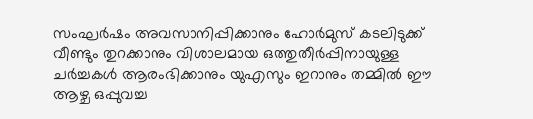സംഘര്‍ഷം അവസാനിപ്പിക്കാനും ഹോര്‍മുസ് കടലിടുക്ക് വീണ്ടും തുറക്കാനും വിശാലമായ ഒത്തുതീര്‍പ്പിനായുള്ള ചര്‍ച്ചകള്‍ ആരംഭിക്കാനും യുഎസും ഇറാനും തമ്മില്‍ ഈ ആഴ്ച ഒപ്പുവച്ച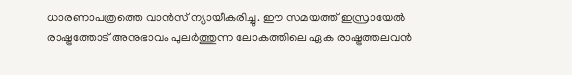ധാരണാപത്രത്തെ വാന്‍സ് ന്യായീകരിച്ചു. ഈ സമയത്ത് ഇസ്രായേല്‍ രാഷ്ട്രത്തോട് അനുഭാവം പുലര്‍ത്തുന്ന ലോകത്തിലെ ഏക രാഷ്ട്രത്തലവന്‍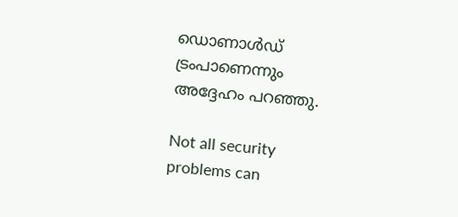ഡൊണാള്‍ഡ് ട്രംപാണെന്നും അദ്ദേഹം പറഞ്ഞു.

Not all security problems can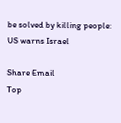be solved by killing people: US warns Israel

Share Email
Top